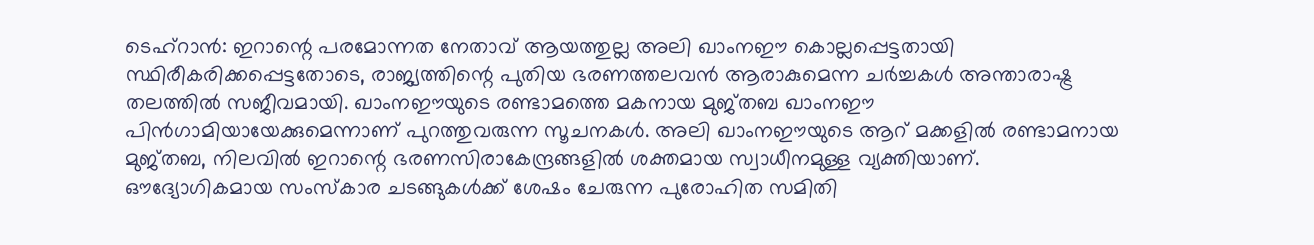ടെഹ്റാൻ: ഇറാന്റെ പരമോന്നത നേതാവ് ആയത്തുല്ല അലി ഖാംനഈ കൊല്ലപ്പെട്ടതായി സ്ഥിരീകരിക്കപ്പെട്ടതോടെ, രാജ്യത്തിന്റെ പുതിയ ഭരണത്തലവൻ ആരാകുമെന്ന ചർച്ചകൾ അന്താരാഷ്ട്ര തലത്തിൽ സജീവമായി. ഖാംനഈയുടെ രണ്ടാമത്തെ മകനായ മുജ്തബ ഖാംനഈ പിൻഗാമിയായേക്കുമെന്നാണ് പുറത്തുവരുന്ന സൂചനകൾ. അലി ഖാംനഈയുടെ ആറ് മക്കളിൽ രണ്ടാമനായ മുജ്തബ, നിലവിൽ ഇറാന്റെ ഭരണസിരാകേന്ദ്രങ്ങളിൽ ശക്തമായ സ്വാധീനമുള്ള വ്യക്തിയാണ്. ഔദ്യോഗികമായ സംസ്കാര ചടങ്ങുകൾക്ക് ശേഷം ചേരുന്ന പുരോഹിത സമിതി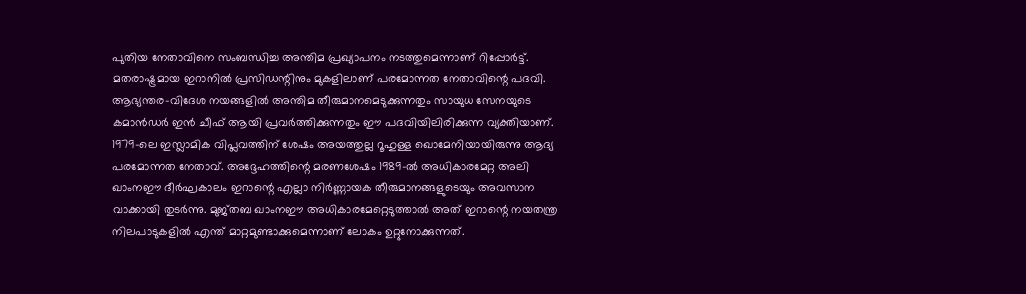പുതിയ നേതാവിനെ സംബന്ധിച്ച അന്തിമ പ്രഖ്യാപനം നടത്തുമെന്നാണ് റിപ്പോർട്ട്.
മതരാഷ്ട്രമായ ഇറാനിൽ പ്രസിഡന്റിനും മുകളിലാണ് പരമോന്നത നേതാവിന്റെ പദവി. ആഭ്യന്തര-വിദേശ നയങ്ങളിൽ അന്തിമ തീരുമാനമെടുക്കുന്നതും സായുധ സേനയുടെ കമാൻഡർ ഇൻ ചീഫ് ആയി പ്രവർത്തിക്കുന്നതും ഈ പദവിയിലിരിക്കുന്ന വ്യക്തിയാണ്. 1979-ലെ ഇസ്ലാമിക വിപ്ലവത്തിന് ശേഷം അയത്തുല്ല റൂഹുള്ള ഖൊമേനിയായിരുന്നു ആദ്യ പരമോന്നത നേതാവ്. അദ്ദേഹത്തിന്റെ മരണശേഷം 1989-ൽ അധികാരമേറ്റ അലി ഖാംനഈ ദീർഘകാലം ഇറാന്റെ എല്ലാ നിർണ്ണായക തീരുമാനങ്ങളുടെയും അവസാന വാക്കായി തുടർന്നു. മുജ്തബ ഖാംനഈ അധികാരമേറ്റെടുത്താൽ അത് ഇറാന്റെ നയതന്ത്ര നിലപാടുകളിൽ എന്ത് മാറ്റമുണ്ടാക്കുമെന്നാണ് ലോകം ഉറ്റുനോക്കുന്നത്.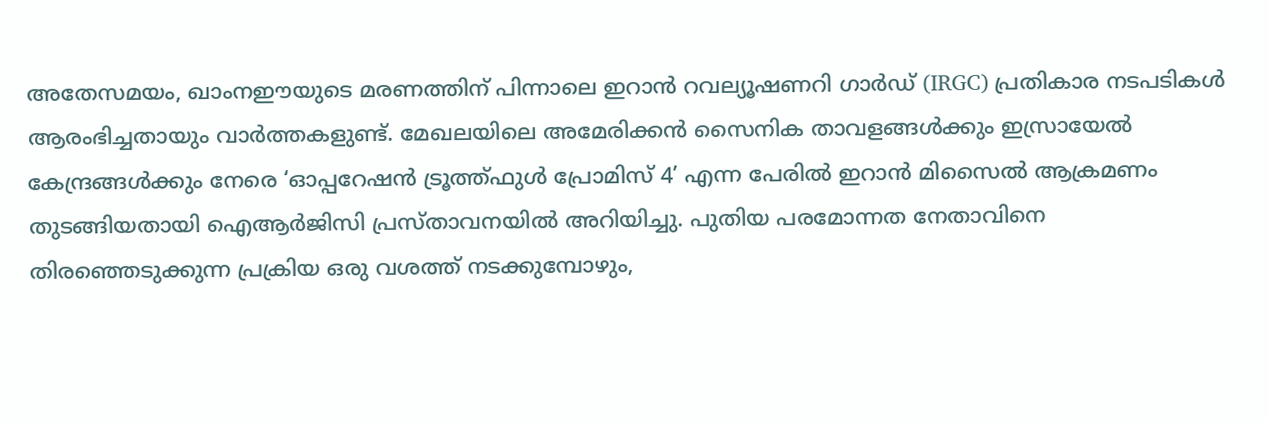അതേസമയം, ഖാംനഈയുടെ മരണത്തിന് പിന്നാലെ ഇറാൻ റവല്യൂഷണറി ഗാർഡ് (IRGC) പ്രതികാര നടപടികൾ ആരംഭിച്ചതായും വാർത്തകളുണ്ട്. മേഖലയിലെ അമേരിക്കൻ സൈനിക താവളങ്ങൾക്കും ഇസ്രായേൽ കേന്ദ്രങ്ങൾക്കും നേരെ ‘ഓപ്പറേഷൻ ട്രൂത്ത്ഫുൾ പ്രോമിസ് 4’ എന്ന പേരിൽ ഇറാൻ മിസൈൽ ആക്രമണം തുടങ്ങിയതായി ഐആർജിസി പ്രസ്താവനയിൽ അറിയിച്ചു. പുതിയ പരമോന്നത നേതാവിനെ തിരഞ്ഞെടുക്കുന്ന പ്രക്രിയ ഒരു വശത്ത് നടക്കുമ്പോഴും,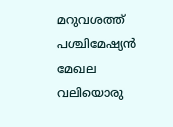മറുവശത്ത് പശ്ചിമേഷ്യൻ മേഖല വലിയൊരു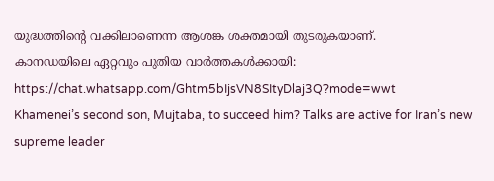യുദ്ധത്തിന്റെ വക്കിലാണെന്ന ആശങ്ക ശക്തമായി തുടരുകയാണ്.
കാനഡയിലെ ഏറ്റവും പുതിയ വാർത്തകൾക്കായി: https://chat.whatsapp.com/Ghtm5bIjsVN8SItyDlaj3Q?mode=wwt
Khamenei’s second son, Mujtaba, to succeed him? Talks are active for Iran’s new supreme leader